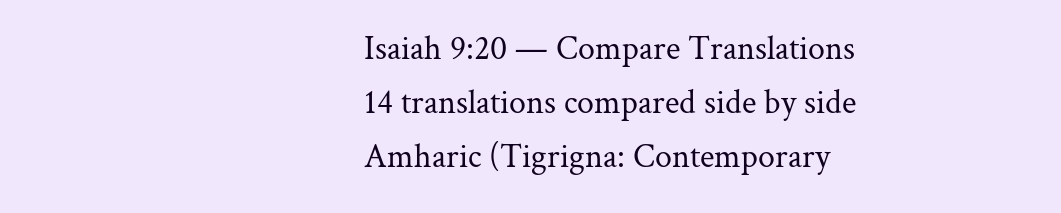Isaiah 9:20 — Compare Translations
14 translations compared side by side
Amharic (Tigrigna: Contemporary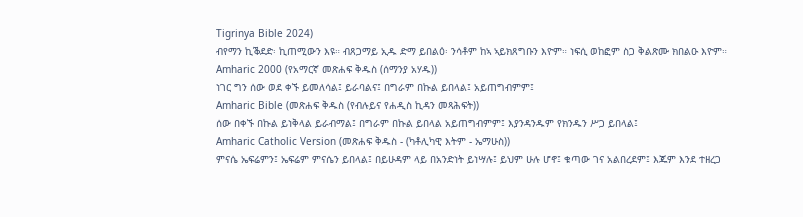Tigrinya Bible 2024)
ብየማን ኪቕደድ፡ ኪጠሚውን እዩ። ብጸጋማይ ኢዱ ድማ ይበልዕ፡ ንሳቶም ከኣ ኣይክጸግቡን እዮም። ነፍሲ ወከፎም ስጋ ቅልጽሙ ክበልዑ እዮም።
Amharic 2000 (የአማርኛ መጽሐፍ ቅዱስ (ሰማንያ አሃዱ))
ነገር ግን ሰው ወደ ቀኙ ይመለሳል፤ ይራባልና፤ በግራም በኩል ይበላል፤ አይጠግብምም፤
Amharic Bible (መጽሐፍ ቅዱስ (የብሉይና የሐዲስ ኪዳን መጻሕፍት))
ሰው በቀኙ በኩል ይነቅላል ይራብማል፤ በግራም በኩል ይበላል አይጠግብምም፤ እያንዳንዱም የክንዱን ሥጋ ይበላል፤
Amharic Catholic Version (መጽሐፍ ቅዱስ - (ካቶሊካዊ እትም - ኤማሁስ))
ምናሴ ኤፍሬምን፤ ኤፍሬም ምናሴን ይበላል፤ በይሁዳም ላይ በአንድነት ይነሣሉ፤ ይህም ሁሉ ሆኖ፤ ቁጣው ገና አልበረደም፤ እጁም እንደ ተዘረጋ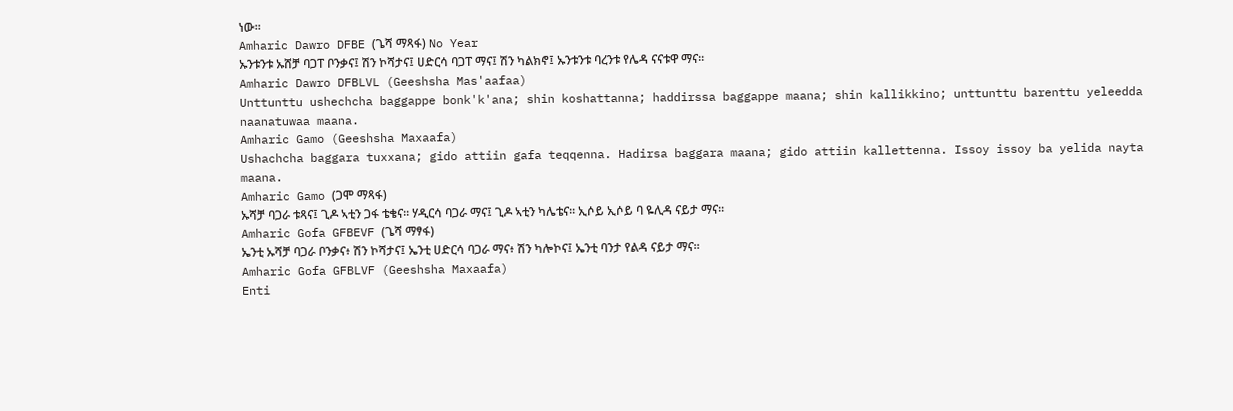ነው።
Amharic Dawro DFBE (ጌሻ ማጻፋ) No Year
ኡንቱንቱ ኡሸቻ ባጋፐ ቦንቃና፤ ሽን ኮሻታና፤ ሀድርሳ ባጋፐ ማና፤ ሽን ካልክኖ፤ ኡንቱንቱ ባረንቱ የሌዳ ናናቱዋ ማና።
Amharic Dawro DFBLVL (Geeshsha Mas'aafaa)
Unttunttu ushechcha baggappe bonk'k'ana; shin koshattanna; haddirssa baggappe maana; shin kallikkino; unttunttu barenttu yeleedda naanatuwaa maana.
Amharic Gamo (Geeshsha Maxaafa)
Ushachcha baggara tuxxana; gido attiin gafa teqqenna. Hadirsa baggara maana; gido attiin kallettenna. Issoy issoy ba yelida nayta maana.
Amharic Gamo (ጋሞ ማጻፋ)
ኡሻቻ ባጋራ ቱጻና፤ ጊዶ ኣቲን ጋፋ ቴቄና። ሃዲርሳ ባጋራ ማና፤ ጊዶ ኣቲን ካሌቴና። ኢሶይ ኢሶይ ባ ዬሊዳ ናይታ ማና።
Amharic Gofa GFBEVF (ጌሻ ማፃፋ)
ኤንቲ ኡሻቻ ባጋራ ቦንቃና፥ ሽን ኮሻታና፤ ኤንቲ ሀድርሳ ባጋራ ማና፥ ሽን ካሎኮና፤ ኤንቲ ባንታ የልዳ ናይታ ማና።
Amharic Gofa GFBLVF (Geeshsha Maxaafa)
Enti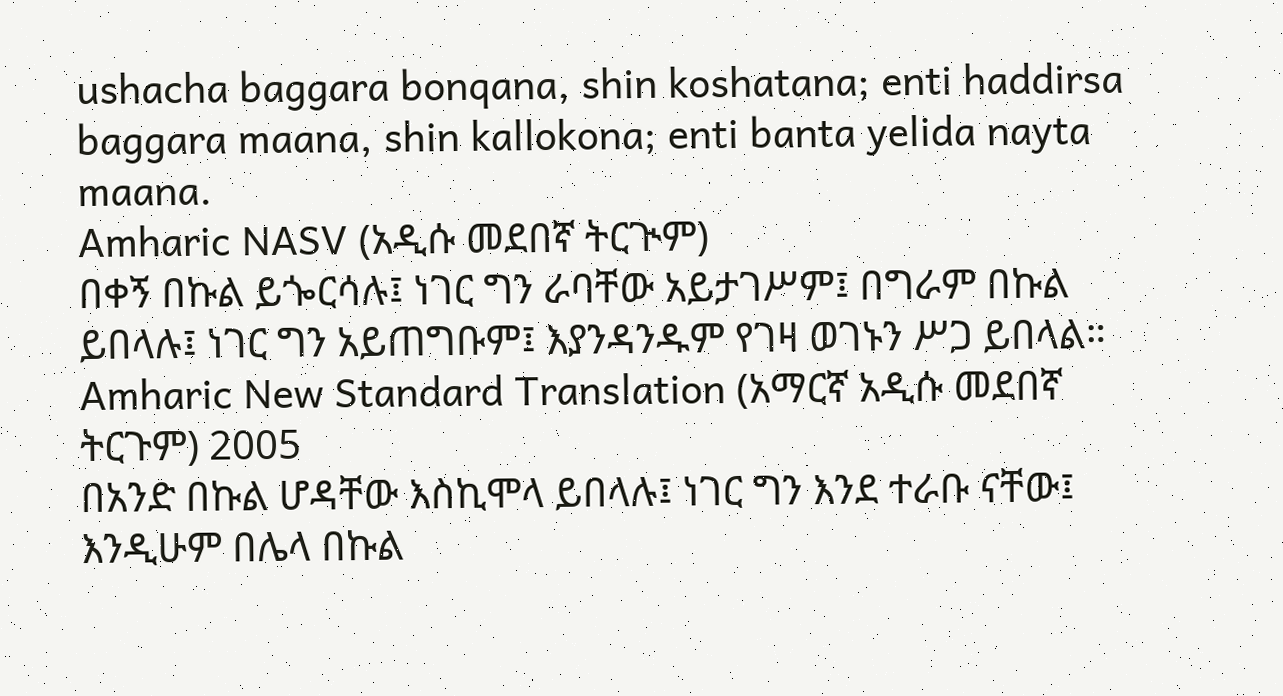ushacha baggara bonqana, shin koshatana; enti haddirsa baggara maana, shin kallokona; enti banta yelida nayta maana.
Amharic NASV (አዲሱ መደበኛ ትርጒም)
በቀኝ በኩል ይጐርሳሉ፤ ነገር ግን ራባቸው አይታገሥም፤ በግራም በኩል ይበላሉ፤ ነገር ግን አይጠግቡም፤ እያንዳንዱም የገዛ ወገኑን ሥጋ ይበላል።
Amharic New Standard Translation (አማርኛ አዲሱ መደበኛ ትርጉም) 2005
በአንድ በኩል ሆዳቸው እስኪሞላ ይበላሉ፤ ነገር ግን እንደ ተራቡ ናቸው፤ እንዲሁም በሌላ በኩል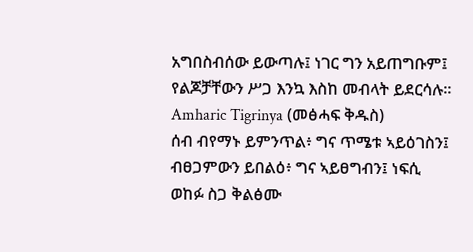አግበስብሰው ይውጣሉ፤ ነገር ግን አይጠግቡም፤ የልጆቻቸውን ሥጋ እንኳ እስከ መብላት ይደርሳሉ።
Amharic Tigrinya (መፅሓፍ ቅዱስ)
ሰብ ብየማኑ ይምንጥል፥ ግና ጥሜቱ ኣይዕገስን፤ ብፀጋምውን ይበልዕ፥ ግና ኣይፀግብን፤ ነፍሲ ወከፉ ስጋ ቅልፅሙ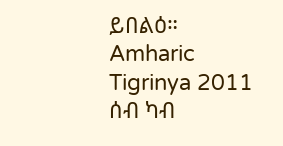ይበልዕ።
Amharic Tigrinya 2011
ሰብ ካብ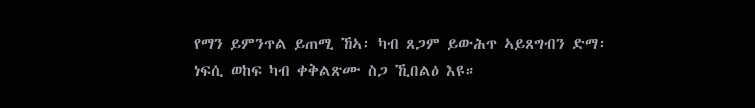የማን ይምንጥል ይጠሚ ኸኣ፡ ካብ ጸጋም ይውሕጥ ኣይጸግብን ድማ፡ ነፍሲ ወከፍ ካብ ቀቅልጽሙ ስጋ ኺበልዕ እዩ።